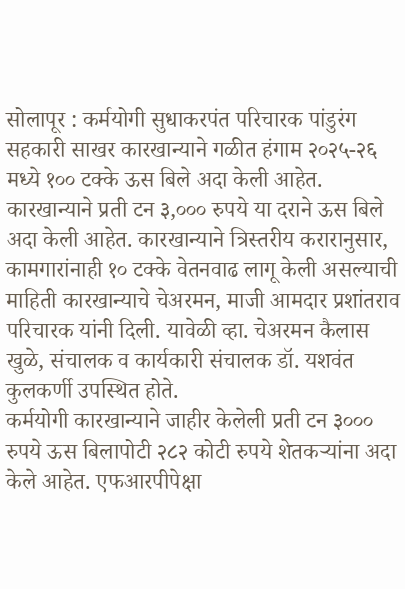सोलापूर : कर्मयोगी सुधाकरपंत परिचारक पांडुरंग सहकारी साखर कारखान्याने गळीत हंगाम २०२५-२६ मध्ये १०० टक्के ऊस बिले अदा केली आहेत. कारखान्याने प्रती टन ३,००० रुपये या दराने ऊस बिले अदा केली आहेत. कारखान्याने त्रिस्तरीय करारानुसार, कामगारांनाही १० टक्के वेतनवाढ लागू केली असल्याची माहिती कारखान्याचे चेअरमन, माजी आमदार प्रशांतराव परिचारक यांनी दिली. यावेळी व्हा. चेअरमन कैलास खुळे, संचालक व कार्यकारी संचालक डॉ. यशवंत कुलकर्णी उपस्थित होते.
कर्मयोगी कारखान्याने जाहीर केलेली प्रती टन ३००० रुपये ऊस बिलापोटी २८२ कोटी रुपये शेतकऱ्यांना अदा केले आहेत. एफआरपीपेक्षा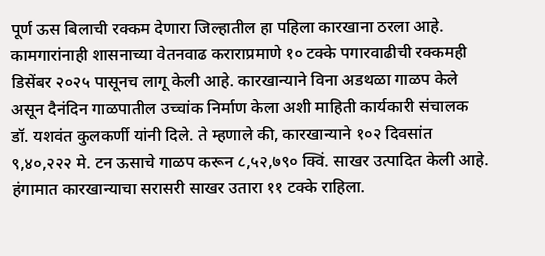पूर्ण ऊस बिलाची रक्कम देणारा जिल्हातील हा पहिला कारखाना ठरला आहे. कामगारांनाही शासनाच्या वेतनवाढ कराराप्रमाणे १० टक्के पगारवाढीची रक्कमही डिसेंबर २०२५ पासूनच लागू केली आहे. कारखान्याने विना अडथळा गाळप केले असून दैनंदिन गाळपातील उच्चांक निर्माण केला अशी माहिती कार्यकारी संचालक डॉ. यशवंत कुलकर्णी यांनी दिले. ते म्हणाले की, कारखान्याने १०२ दिवसांत ९,४०,२२२ मे. टन ऊसाचे गाळप करून ८,५२,७९० क्विं. साखर उत्पादित केली आहे. हंगामात कारखान्याचा सरासरी साखर उतारा ११ टक्के राहिला.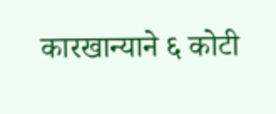कारखान्याने ६ कोटी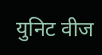युनिट वीज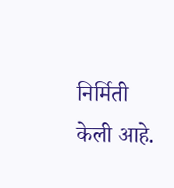निर्मिती केली आहे.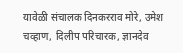यावेळी संचालक दिनकरराव मोरे, उमेश चव्हाण, दिलीप परिचारक, ज्ञानदेव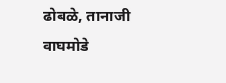ढोबळे, तानाजी वाघमोडे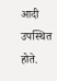आदी उपस्थित होते.